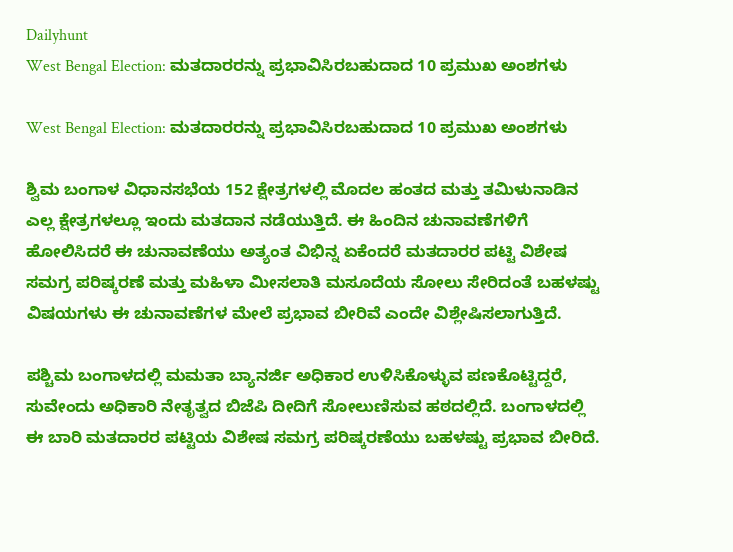Dailyhunt
West Bengal Election: ಮತದಾರರನ್ನು ಪ್ರಭಾವಿಸಿರಬಹುದಾದ 10 ಪ್ರಮುಖ ಅಂಶಗಳು

West Bengal Election: ಮತದಾರರನ್ನು ಪ್ರಭಾವಿಸಿರಬಹುದಾದ 10 ಪ್ರಮುಖ ಅಂಶಗಳು

ಶ್ವಿಮ ಬಂಗಾಳ ವಿಧಾನಸಭೆಯ 152 ಕ್ಷೇತ್ರಗಳಲ್ಲಿ ಮೊದಲ ಹಂತದ ಮತ್ತು ತಮಿಳುನಾಡಿನ ಎಲ್ಲ ಕ್ಷೇತ್ರಗಳಲ್ಲೂ ಇಂದು ಮತದಾನ ನಡೆಯುತ್ತಿದೆ. ಈ ಹಿಂದಿನ ಚುನಾವಣೆಗಳಿಗೆ ಹೋಲಿಸಿದರೆ ಈ ಚುನಾವಣೆಯು ಅತ್ಯಂತ ವಿಭಿನ್ನ ಏಕೆಂದರೆ ಮತದಾರರ ಪಟ್ಟಿ ವಿಶೇಷ ಸಮಗ್ರ ಪರಿಷ್ಕರಣೆ ಮತ್ತು ಮಹಿಳಾ ಮೀಸಲಾತಿ ಮಸೂದೆಯ ಸೋಲು ಸೇರಿದಂತೆ ಬಹಳಷ್ಟು ವಿಷಯಗಳು ಈ ಚುನಾವಣೆಗಳ ಮೇಲೆ ಪ್ರಭಾವ ಬೀರಿವೆ ಎಂದೇ ವಿಶ್ಲೇಷಿಸಲಾಗುತ್ತಿದೆ.

ಪಶ್ಚಿಮ ಬಂಗಾಳದಲ್ಲಿ ಮಮತಾ ಬ್ಯಾನರ್ಜಿ ಅಧಿಕಾರ ಉಳಿಸಿಕೊಳ್ಳುವ ಪಣಕೊಟ್ಟಿದ್ದರೆ, ಸುವೇಂದು ಅಧಿಕಾರಿ ನೇತೃತ್ವದ ಬಿಜೆಪಿ ದೀದಿಗೆ ಸೋಲುಣಿಸುವ ಹಠದಲ್ಲಿದೆ. ಬಂಗಾಳದಲ್ಲಿ ಈ ಬಾರಿ ಮತದಾರರ ಪಟ್ಟಿಯ ವಿಶೇಷ ಸಮಗ್ರ ಪರಿಷ್ಕರಣೆಯು ಬಹಳಷ್ಟು ಪ್ರಭಾವ ಬೀರಿದೆ.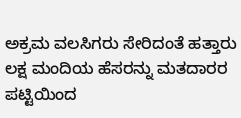ಅಕ್ರಮ ವಲಸಿಗರು ಸೇರಿದಂತೆ ಹತ್ತಾರು ಲಕ್ಷ ಮಂದಿಯ ಹೆಸರನ್ನು ಮತದಾರರ ಪಟ್ಟಿಯಿಂದ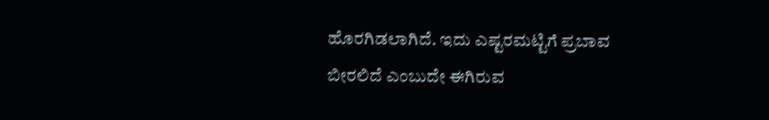ಹೊರಗಿಡಲಾಗಿದೆ. ಇದು ಎಷ್ಟರಮಟ್ಟಿಗೆ ಪ್ರಬಾವ ಬೀರಲಿದೆ ಎಂಬುದೇ ಈಗಿರುವ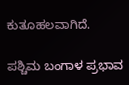ಕುತೂಹಲವಾಗಿದೆ.

ಪಶ್ಚಿಮ ಬಂಗಾಳ ಪ್ರಭಾವ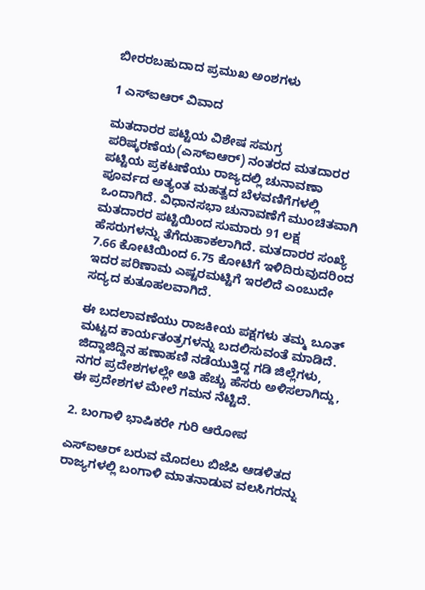ಬೀರರಬಹುದಾದ ಪ್ರಮುಖ ಅಂಶಗಳು

1 ಎಸ್‌ಐಆರ್ ವಿವಾದ

ಮತದಾರರ ಪಟ್ಟಿಯ ವಿಶೇಷ ಸಮಗ್ರ ಪರಿಷ್ಕರಣೆಯ(ಎಸ್‌ಐಆರ್) ನಂತರದ ಮತದಾರರ ಪಟ್ಟಿಯ ಪ್ರಕಟಣೆಯು ರಾಜ್ಯದಲ್ಲಿ ಚುನಾವಣಾ ಪೂರ್ವದ ಅತ್ಯಂತ ಮಹತ್ವದ ಬೆಳವಣಿಗೆಗಳಲ್ಲಿ ಒಂದಾಗಿದೆ. ವಿಧಾನಸಭಾ ಚುನಾವಣೆಗೆ ಮುಂಚಿತವಾಗಿ ಮತದಾರರ ಪಟ್ಟಿಯಿಂದ ಸುಮಾರು 91 ಲಕ್ಷ ಹೆಸರುಗಳನ್ನು ತೆಗೆದುಹಾಕಲಾಗಿದೆ. ಮತದಾರರ ಸಂಖ್ಯೆ 7.66 ಕೋಟಿಯಿಂದ 6.75 ಕೋಟಿಗೆ ಇಳಿದಿರುವುದರಿಂದ ಇದರ ಪರಿಣಾಮ ಎಷ್ಟರಮಟ್ಟಿಗೆ ಇರಲಿದೆ ಎಂಬುದೇ ಸದ್ಯದ ಕುತೂಹಲವಾಗಿದೆ.

ಈ ಬದಲಾವಣೆಯು ರಾಜಕೀಯ ಪಕ್ಷಗಳು ತಮ್ಮ ಬೂತ್ ಮಟ್ಟದ ಕಾರ್ಯತಂತ್ರಗಳನ್ನು ಬದಲಿಸುವಂತೆ ಮಾಡಿದೆ. ಜಿದ್ದಾಜಿದ್ದಿನ ಹಣಾಹಣಿ ನಡೆಯುತ್ತಿದ್ದ ಗಡಿ ಜಿಲ್ಲೆಗಳು, ನಗರ ಪ್ರದೇಶಗಳಲ್ಲೇ ಅತಿ ಹೆಚ್ಚು ಹೆಸರು ಅಳಿಸಲಾಗಿದ್ದು, ಈ ಪ್ರದೇಶಗಳ ಮೇಲೆ ಗಮನ ನೆಟ್ಟಿದೆ.

2. ಬಂಗಾಳಿ ಭಾಷಿಕರೇ ಗುರಿ ಆರೋಪ

ಎಸ್‌ಐಆರ್‌ ಬರುವ ಮೊದಲು ಬಿಜೆಪಿ ಆಡಳಿತದ ರಾಜ್ಯಗಳಲ್ಲಿ ಬಂಗಾಳಿ ಮಾತನಾಡುವ ವಲಸಿಗರನ್ನು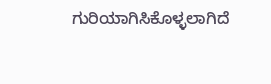ಗುರಿಯಾಗಿಸಿಕೊಳ್ಳಲಾಗಿದೆ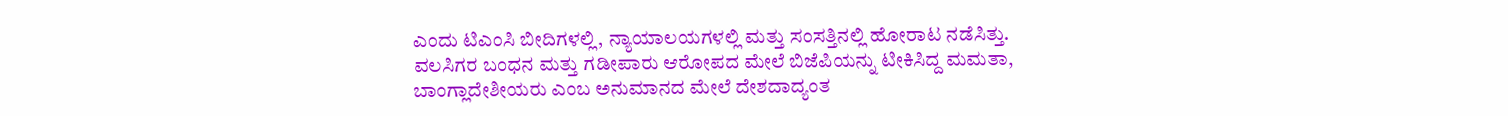ಎಂದು ಟಿಎಂಸಿ ಬೀದಿಗಳಲ್ಲಿ, ನ್ಯಾಯಾಲಯಗಳಲ್ಲಿ ಮತ್ತು ಸಂಸತ್ತಿನಲ್ಲಿ ಹೋರಾಟ ನಡೆಸಿತ್ತು. ವಲಸಿಗರ ಬಂಧನ ಮತ್ತು ಗಡೀಪಾರು ಆರೋಪದ ಮೇಲೆ ಬಿಜೆಪಿಯನ್ನು ಟೀಕಿಸಿದ್ದ ಮಮತಾ, ಬಾಂಗ್ಲಾದೇಶೀಯರು ಎಂಬ ಅನುಮಾನದ ಮೇಲೆ ದೇಶದಾದ್ಯಂತ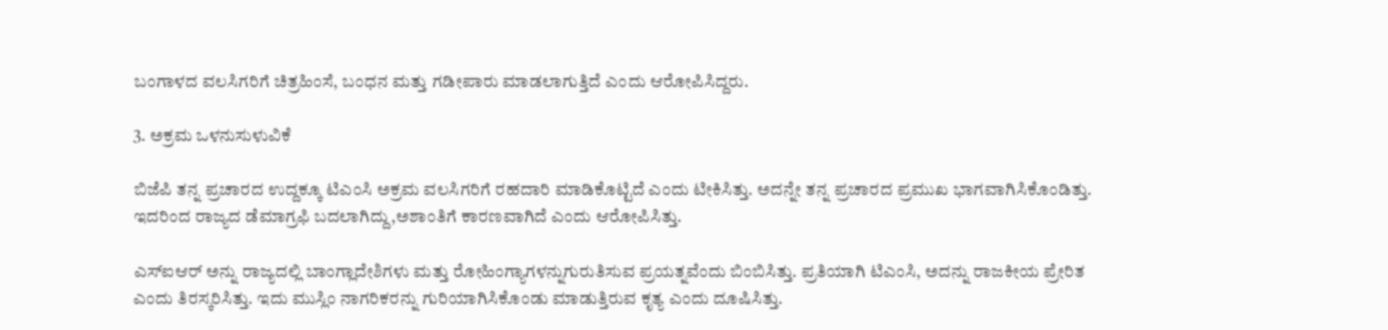ಬಂಗಾಳದ ವಲಸಿಗರಿಗೆ ಚಿತ್ರಹಿಂಸೆ, ಬಂಧನ ಮತ್ತು ಗಡೀಪಾರು ಮಾಡಲಾಗುತ್ತಿದೆ ಎಂದು ಆರೋಪಿಸಿದ್ದರು.

3. ಅಕ್ರಮ ಒಳನುಸುಳುವಿಕೆ

ಬಿಜೆಪಿ ತನ್ನ ಪ್ರಚಾರದ ಉದ್ದಕ್ಕೂ ಟಿಎಂಸಿ ಅಕ್ರಮ ವಲಸಿಗರಿಗೆ ರಹದಾರಿ ಮಾಡಿಕೊಟ್ಟಿದೆ ಎಂದು ಟೀಕಿಸಿತ್ತು. ಅದನ್ನೇ ತನ್ನ ಪ್ರಚಾರದ ಪ್ರಮುಖ ಭಾಗವಾಗಿಸಿಕೊಂಡಿತ್ತು. ಇದರಿಂದ ರಾಜ್ಯದ ಡೆಮಾಗ್ರಫಿ ಬದಲಾಗಿದ್ದು,ಅಶಾಂತಿಗೆ ಕಾರಣವಾಗಿದೆ ಎಂದು ಆರೋಪಿಸಿತ್ತು.

ಎಸ್‌ಐಆರ್‌ ಅನ್ನು ರಾಜ್ಯದಲ್ಲಿ ಬಾಂಗ್ಲಾದೇಶಿಗಳು ಮತ್ತು ರೋಹಿಂಗ್ಯಾಗಳನ್ನುಗುರುತಿಸುವ ಪ್ರಯತ್ನವೆಂದು ಬಿಂಬಿಸಿತ್ತು. ಪ್ರತಿಯಾಗಿ ಟಿಎಂಸಿ, ಅದನ್ನು ರಾಜಕೀಯ ಪ್ರೇರಿತ ಎಂದು ತಿರಸ್ಕರಿಸಿತ್ತು. ಇದು ಮುಸ್ಲಿಂ ನಾಗರಿಕರನ್ನು ಗುರಿಯಾಗಿಸಿಕೊಂಡು ಮಾಡುತ್ತಿರುವ ಕೃತ್ಯ ಎಂದು ದೂಷಿಸಿತ್ತು.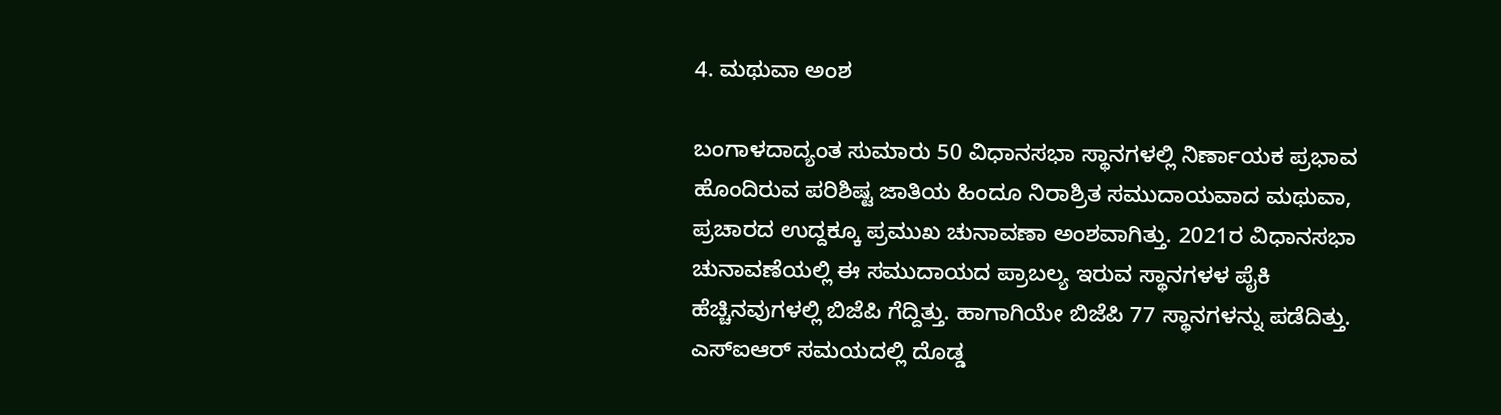4. ಮಥುವಾ ಅಂಶ

ಬಂಗಾಳದಾದ್ಯಂತ ಸುಮಾರು 50 ವಿಧಾನಸಭಾ ಸ್ಥಾನಗಳಲ್ಲಿ ನಿರ್ಣಾಯಕ ಪ್ರಭಾವ ಹೊಂದಿರುವ ಪರಿಶಿಷ್ಟ ಜಾತಿಯ ಹಿಂದೂ ನಿರಾಶ್ರಿತ ಸಮುದಾಯವಾದ ಮಥುವಾ, ಪ್ರಚಾರದ ಉದ್ದಕ್ಕೂ ಪ್ರಮುಖ ಚುನಾವಣಾ ಅಂಶವಾಗಿತ್ತು. 2021ರ ವಿಧಾನಸಭಾ ಚುನಾವಣೆಯಲ್ಲಿ ಈ ಸಮುದಾಯದ ಪ್ರಾಬಲ್ಯ ಇರುವ ಸ್ಥಾನಗಳಳ ಪೈಕಿ ಹೆಚ್ಚಿನವುಗಳಲ್ಲಿ ಬಿಜೆಪಿ ಗೆದ್ದಿತ್ತು. ಹಾಗಾಗಿಯೇ ಬಿಜೆಪಿ 77 ಸ್ಥಾನಗಳನ್ನು ಪಡೆದಿತ್ತು. ಎಸ್‌ಐಆರ್ ಸಮಯದಲ್ಲಿ ದೊಡ್ಡ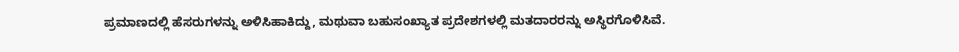ಪ್ರಮಾಣದಲ್ಲಿ ಹೆಸರುಗಳನ್ನು ಅಳಿಸಿಹಾಕಿದ್ದು, ಮಥುವಾ ಬಹುಸಂಖ್ಯಾತ ಪ್ರದೇಶಗಳಲ್ಲಿ ಮತದಾರರನ್ನು ಅಸ್ಥಿರಗೊಳಿಸಿವೆ.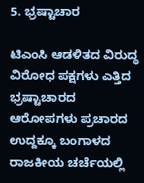5. ಭ್ರಷ್ಟಾಚಾರ

ಟಿಎಂಸಿ ಆಡಳಿತದ ವಿರುದ್ಧ ವಿರೋಧ ಪಕ್ಷಗಳು ಎತ್ತಿದ ಭ್ರಷ್ಟಾಚಾರದ ಆರೋಪಗಳು ಪ್ರಚಾರದ ಉದ್ದಕ್ಕೂ ಬಂಗಾಳದ ರಾಜಕೀಯ ಚರ್ಚೆಯಲ್ಲಿ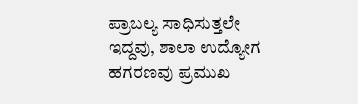ಪ್ರಾಬಲ್ಯ ಸಾಧಿಸುತ್ತಲೇ ಇದ್ದವು, ಶಾಲಾ ಉದ್ಯೋಗ ಹಗರಣವು ಪ್ರಮುಖ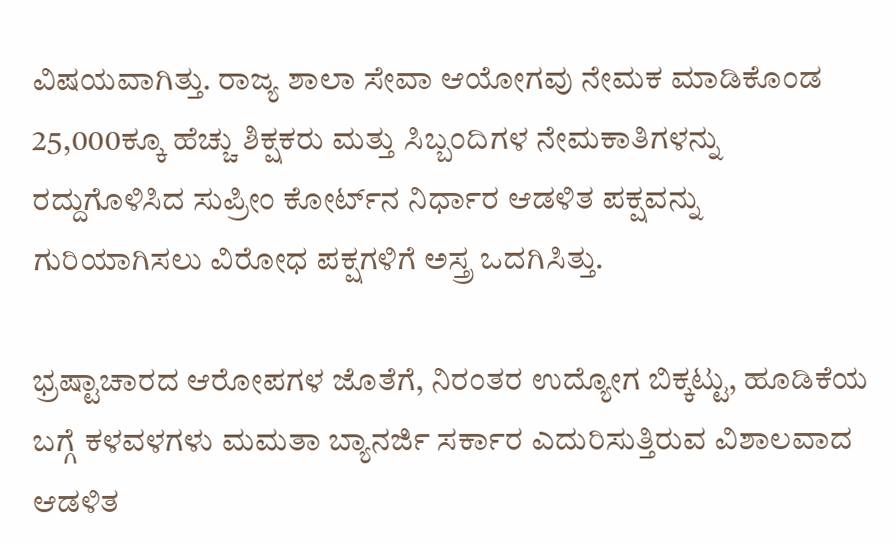ವಿಷಯವಾಗಿತ್ತು. ರಾಜ್ಯ ಶಾಲಾ ಸೇವಾ ಆಯೋಗವು ನೇಮಕ ಮಾಡಿಕೊಂಡ 25,000ಕ್ಕೂ ಹೆಚ್ಚು ಶಿಕ್ಷಕರು ಮತ್ತು ಸಿಬ್ಬಂದಿಗಳ ನೇಮಕಾತಿಗಳನ್ನು ರದ್ದುಗೊಳಿಸಿದ ಸುಪ್ರೀಂ ಕೋರ್ಟ್‌ನ ನಿರ್ಧಾರ ಆಡಳಿತ ಪಕ್ಷವನ್ನು ಗುರಿಯಾಗಿಸಲು ವಿರೋಧ ಪಕ್ಷಗಳಿಗೆ ಅಸ್ತ್ರ ಒದಗಿಸಿತ್ತು.

ಭ್ರಷ್ಟಾಚಾರದ ಆರೋಪಗಳ ಜೊತೆಗೆ, ನಿರಂತರ ಉದ್ಯೋಗ ಬಿಕ್ಕಟ್ಟು, ಹೂಡಿಕೆಯ ಬಗ್ಗೆ ಕಳವಳಗಳು ಮಮತಾ ಬ್ಯಾನರ್ಜಿ ಸರ್ಕಾರ ಎದುರಿಸುತ್ತಿರುವ ವಿಶಾಲವಾದ ಆಡಳಿತ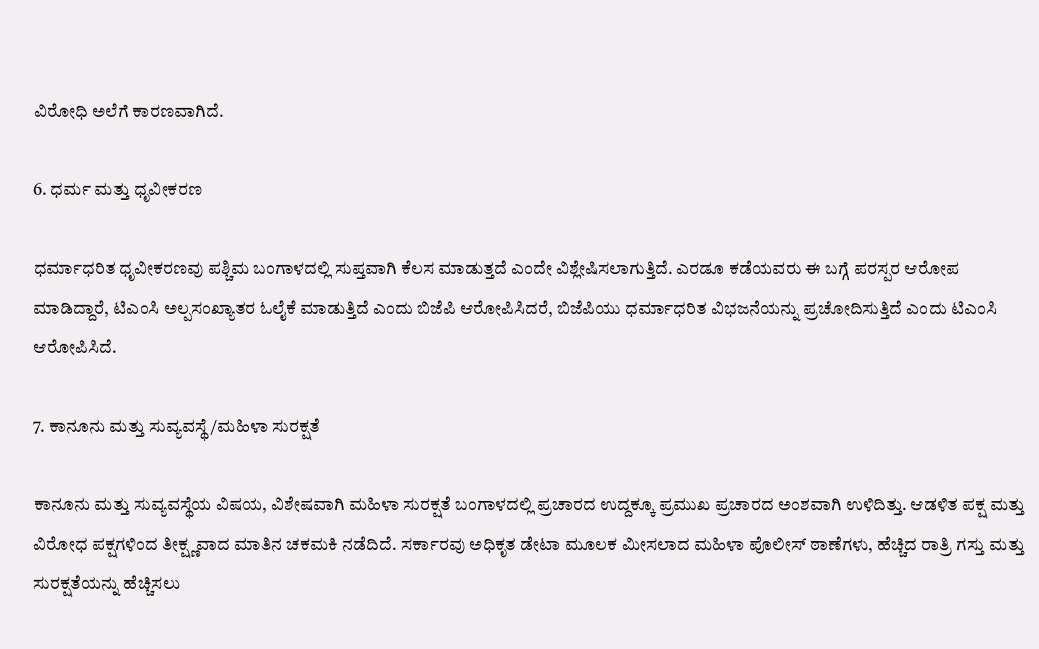ವಿರೋಧಿ ಅಲೆಗೆ ಕಾರಣವಾಗಿದೆ.

6. ಧರ್ಮ ಮತ್ತು ಧೃವೀಕರಣ

ಧರ್ಮಾಧರಿತ ಧೃವೀಕರಣವು ಪಶ್ಚಿಮ ಬಂಗಾಳದಲ್ಲಿ ಸುಪ್ತವಾಗಿ ಕೆಲಸ ಮಾಡುತ್ತದೆ ಎಂದೇ ವಿಶ್ಲೇಷಿಸಲಾಗುತ್ತಿದೆ. ಎರಡೂ ಕಡೆಯವರು ಈ ಬಗ್ಗೆ ಪರಸ್ಪರ ಆರೋಪ ಮಾಡಿದ್ದಾರೆ, ಟಿಎಂಸಿ ಅಲ್ಪಸಂಖ್ಯಾತರ ಓಲೈಕೆ ಮಾಡುತ್ತಿದೆ ಎಂದು ಬಿಜೆಪಿ ಆರೋಪಿಸಿದರೆ, ಬಿಜೆಪಿಯು ಧರ್ಮಾಧರಿತ ವಿಭಜನೆಯನ್ನು ಪ್ರಚೋದಿಸುತ್ತಿದೆ ಎಂದು ಟಿಎಂಸಿ ಆರೋಪಿಸಿದೆ.

7. ಕಾನೂನು ಮತ್ತು ಸುವ್ಯವಸ್ಥೆ/ಮಹಿಳಾ ಸುರಕ್ಷತೆ

ಕಾನೂನು ಮತ್ತು ಸುವ್ಯವಸ್ಥೆಯ ವಿಷಯ, ವಿಶೇಷವಾಗಿ ಮಹಿಳಾ ಸುರಕ್ಷತೆ ಬಂಗಾಳದಲ್ಲಿ ಪ್ರಚಾರದ ಉದ್ದಕ್ಕೂ ಪ್ರಮುಖ ಪ್ರಚಾರದ ಅಂಶವಾಗಿ ಉಳಿದಿತ್ತು. ಆಡಳಿತ ಪಕ್ಷ ಮತ್ತು ವಿರೋಧ ಪಕ್ಷಗಳಿಂದ ತೀಕ್ಷ್ಣವಾದ ಮಾತಿನ ಚಕಮಕಿ ನಡೆದಿದೆ. ಸರ್ಕಾರವು ಅಧಿಕೃತ ಡೇಟಾ ಮೂಲಕ ಮೀಸಲಾದ ಮಹಿಳಾ ಪೊಲೀಸ್ ಠಾಣೆಗಳು, ಹೆಚ್ಚಿದ ರಾತ್ರಿ ಗಸ್ತು ಮತ್ತು ಸುರಕ್ಷತೆಯನ್ನು ಹೆಚ್ಚಿಸಲು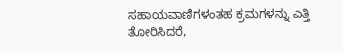ಸಹಾಯವಾಣಿಗಳಂತಹ ಕ್ರಮಗಳನ್ನು ಎತ್ತಿ ತೋರಿಸಿದರೆ,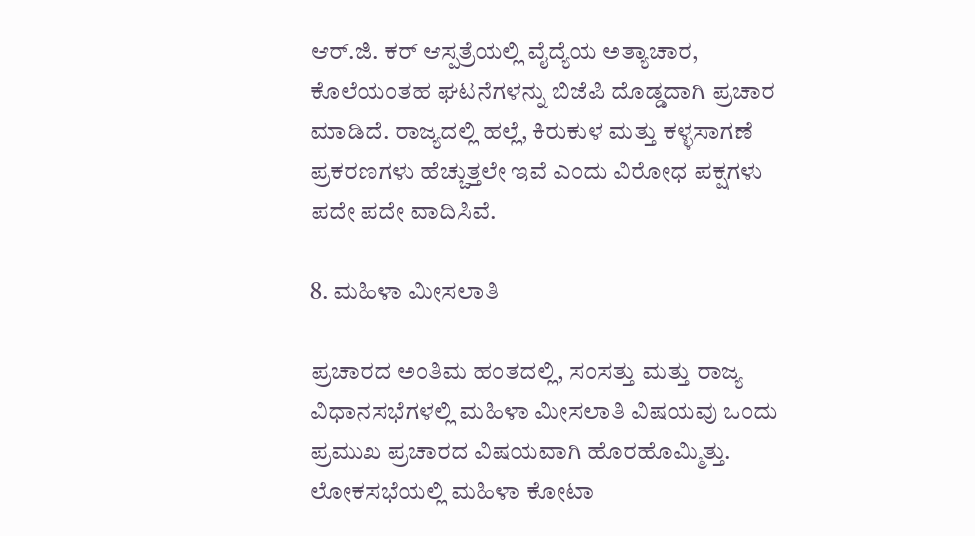ಆರ್‌.ಜಿ. ಕರ್ ಆಸ್ಪತ್ರೆಯಲ್ಲಿ ವೈದ್ಯೆಯ ಅತ್ಯಾಚಾರ, ಕೊಲೆಯಂತಹ ಘಟನೆಗಳನ್ನು ಬಿಜೆಪಿ ದೊಡ್ಡದಾಗಿ ಪ್ರಚಾರ ಮಾಡಿದೆ. ರಾಜ್ಯದಲ್ಲಿ ಹಲ್ಲೆ, ಕಿರುಕುಳ ಮತ್ತು ಕಳ್ಳಸಾಗಣೆ ಪ್ರಕರಣಗಳು ಹೆಚ್ಚುತ್ತಲೇ ಇವೆ ಎಂದು ವಿರೋಧ ಪಕ್ಷಗಳು ಪದೇ ಪದೇ ವಾದಿಸಿವೆ.

8. ಮಹಿಳಾ ಮೀಸಲಾತಿ

ಪ್ರಚಾರದ ಅಂತಿಮ ಹಂತದಲ್ಲಿ, ಸಂಸತ್ತು ಮತ್ತು ರಾಜ್ಯ ವಿಧಾನಸಭೆಗಳಲ್ಲಿ ಮಹಿಳಾ ಮೀಸಲಾತಿ ವಿಷಯವು ಒಂದು ಪ್ರಮುಖ ಪ್ರಚಾರದ ವಿಷಯವಾಗಿ ಹೊರಹೊಮ್ಮಿತ್ತು. ಲೋಕಸಭೆಯಲ್ಲಿ ಮಹಿಳಾ ಕೋಟಾ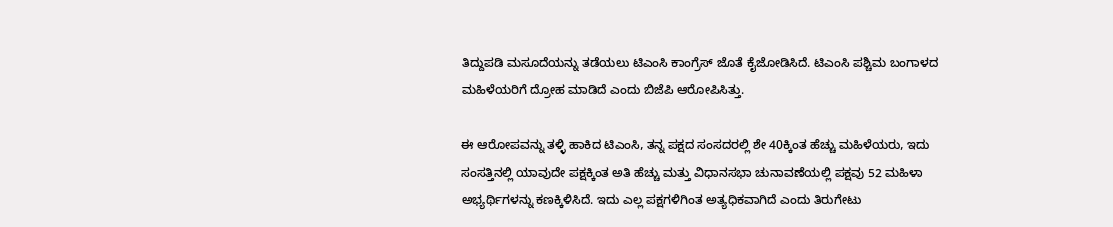ತಿದ್ದುಪಡಿ ಮಸೂದೆಯನ್ನು ತಡೆಯಲು ಟಿಎಂಸಿ ಕಾಂಗ್ರೆಸ್ ಜೊತೆ ಕೈಜೋಡಿಸಿದೆ. ಟಿಎಂಸಿ ಪಶ್ಚಿಮ ಬಂಗಾಳದ ಮಹಿಳೆಯರಿಗೆ ದ್ರೋಹ ಮಾಡಿದೆ ಎಂದು ಬಿಜೆಪಿ ಆರೋಪಿಸಿತ್ತು.

ಈ ಆರೋಪವನ್ನು ತಳ್ಳಿ ಹಾಕಿದ ಟಿಎಂಸಿ, ತನ್ನ ಪಕ್ಷದ ಸಂಸದರಲ್ಲಿ ಶೇ 40ಕ್ಕಿಂತ ಹೆಚ್ಚು ಮಹಿಳೆಯರು, ಇದು ಸಂಸತ್ತಿನಲ್ಲಿ ಯಾವುದೇ ಪಕ್ಷಕ್ಕಿಂತ ಅತಿ ಹೆಚ್ಚು ಮತ್ತು ವಿಧಾನಸಭಾ ಚುನಾವಣೆಯಲ್ಲಿ ಪಕ್ಷವು 52 ಮಹಿಳಾ ಅಭ್ಯರ್ಥಿಗಳನ್ನು ಕಣಕ್ಕಿಳಿಸಿದೆ. ಇದು ಎಲ್ಲ ಪಕ್ಷಗಳಿಗಿಂತ ಅತ್ಯಧಿಕವಾಗಿದೆ ಎಂದು ತಿರುಗೇಟು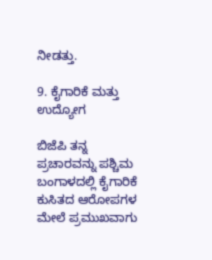ನೀಡತ್ತು.

9. ಕೈಗಾರಿಕೆ ಮತ್ತು ಉದ್ಯೋಗ

ಬಿಜೆಪಿ ತನ್ನ ಪ್ರಚಾರವನ್ನು ಪಶ್ಚಿಮ ಬಂಗಾಳದಲ್ಲಿ ಕೈಗಾರಿಕೆ ಕುಸಿತದ ಆರೋಪಗಳ ಮೇಲೆ ಪ್ರಮುಖವಾಗು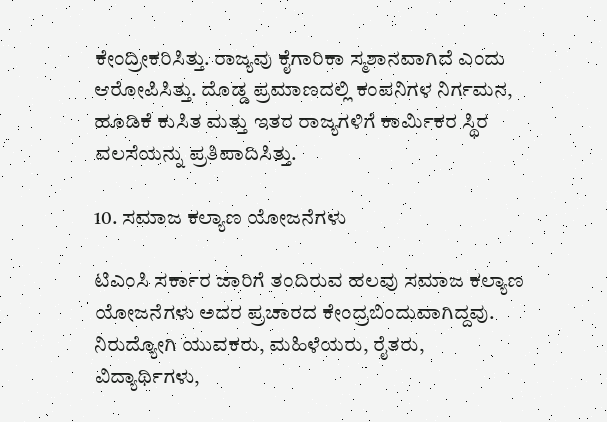ಕೇಂದ್ರೀಕರಿಸಿತ್ತು. ರಾಜ್ಯವು ಕೈಗಾರಿಕಾ ಸ್ಮಶಾನವಾಗಿದೆ ಎಂದು ಆರೋಪಿಸಿತ್ತು. ದೊಡ್ಡ ಪ್ರಮಾಣದಲ್ಲಿ ಕಂಪನಿಗಳ ನಿರ್ಗಮನ, ಹೂಡಿಕೆ ಕುಸಿತ ಮತ್ತು ಇತರ ರಾಜ್ಯಗಳಿಗೆ ಕಾರ್ಮಿಕರ ಸ್ಥಿರ ವಲಸೆಯನ್ನು ಪ್ರತಿಪಾದಿಸಿತ್ತು.

10. ಸಮಾಜ ಕಲ್ಯಾಣ ಯೋಜನೆಗಳು

ಟಿಎಂಸಿ ಸರ್ಕಾರ ಜಾರಿಗೆ ತಂದಿರುವ ಹಲವು ಸಮಾಜ ಕಲ್ಯಾಣ ಯೋಜನೆಗಳು ಅದರ ಪ್ರಚಾರದ ಕೇಂದ್ರಬಿಂದುವಾಗಿದ್ದವು. ನಿರುದ್ಯೋಗಿ ಯುವಕರು, ಮಹಿಳೆಯರು, ರೈತರು, ವಿದ್ಯಾರ್ಥಿಗಳು,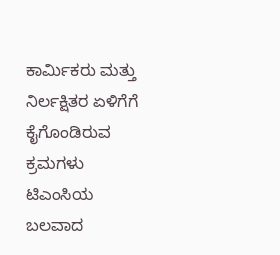ಕಾರ್ಮಿಕರು ಮತ್ತು ನಿರ್ಲಕ್ಷಿತರ ಏಳಿಗೆಗೆ ಕೈಗೊಂಡಿರುವ ಕ್ರಮಗಳು ಟಿಎಂಸಿಯ ಬಲವಾದ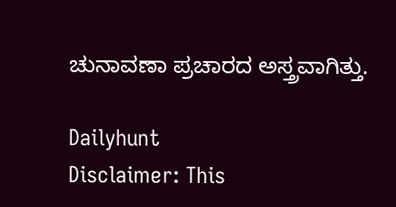ಚುನಾವಣಾ ಪ್ರಚಾರದ ಅಸ್ತ್ರವಾಗಿತ್ತು.

Dailyhunt
Disclaimer: This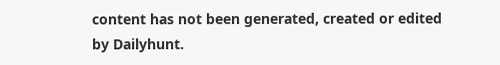content has not been generated, created or edited by Dailyhunt.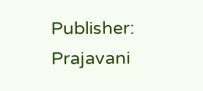Publisher: Prajavani